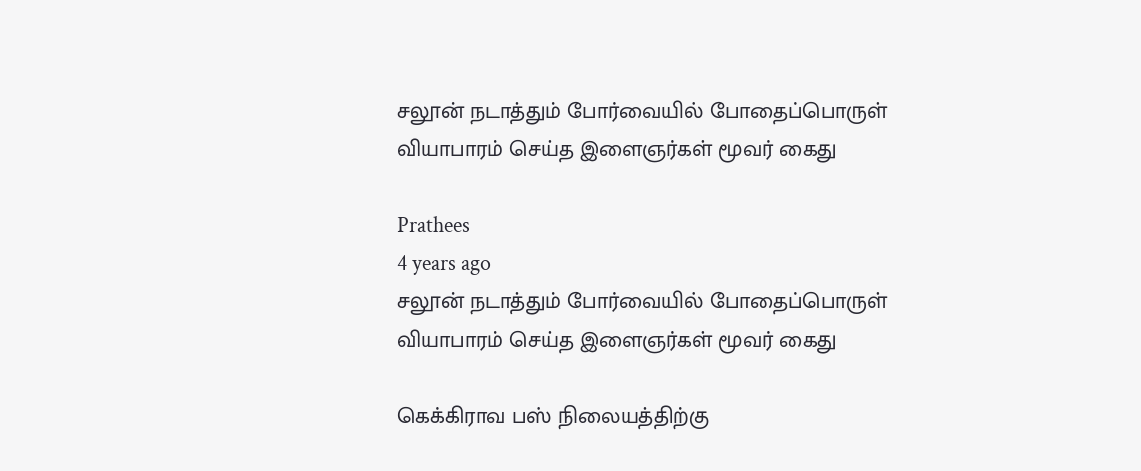சலூன் நடாத்தும் போர்வையில் போதைப்பொருள் வியாபாரம் செய்த இளைஞர்கள் மூவர் கைது

Prathees
4 years ago
சலூன் நடாத்தும் போர்வையில் போதைப்பொருள் வியாபாரம் செய்த இளைஞர்கள் மூவர் கைது

கெக்கிராவ பஸ் நிலையத்திற்கு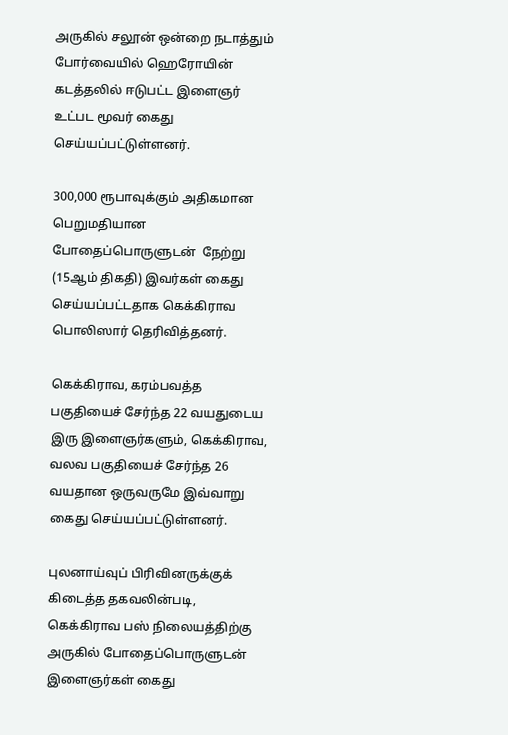அருகில் சலூன் ஒன்றை நடாத்தும் போர்வையில் ஹெரோயின் கடத்தலில் ஈடுபட்ட இளைஞர் உட்பட மூவர் கைது செய்யப்பட்டுள்ளனர்.

300,000 ரூபாவுக்கும் அதிகமான பெறுமதியான போதைப்பொருளுடன்  நேற்று (15ஆம் திகதி) இவர்கள் கைது செய்யப்பட்டதாக கெக்கிராவ பொலிஸார் தெரிவித்தனர்.

கெக்கிராவ, கரம்பவத்த பகுதியைச் சேர்ந்த 22 வயதுடைய இரு இளைஞர்களும், கெக்கிராவ, வலவ பகுதியைச் சேர்ந்த 26 வயதான ஒருவருமே இவ்வாறு  கைது செய்யப்பட்டுள்ளனர்.

புலனாய்வுப் பிரிவினருக்குக் கிடைத்த தகவலின்படி, கெக்கிராவ பஸ் நிலையத்திற்கு அருகில் போதைப்பொருளுடன் இளைஞர்கள் கைது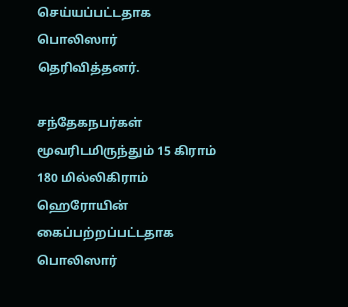செய்யப்பட்டதாக பொலிஸார் தெரிவித்தனர்.

சந்தேகநபர்கள் மூவரிடமிருந்தும் 15 கிராம் 180 மில்லிகிராம் ஹெரோயின் கைப்பற்றப்பட்டதாக பொலிஸார்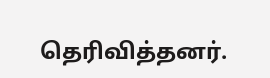தெரிவித்தனர்.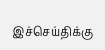இச்செய்திக்கு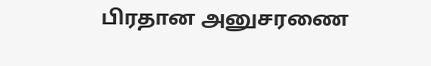பிரதான அனுசரணை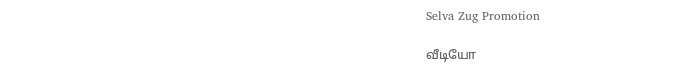Selva Zug Promotion

வீடியோ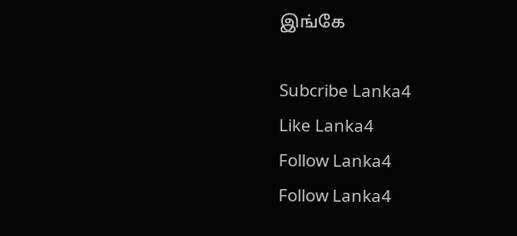இங்கே

Subcribe Lanka4
Like Lanka4
Follow Lanka4
Follow Lanka4